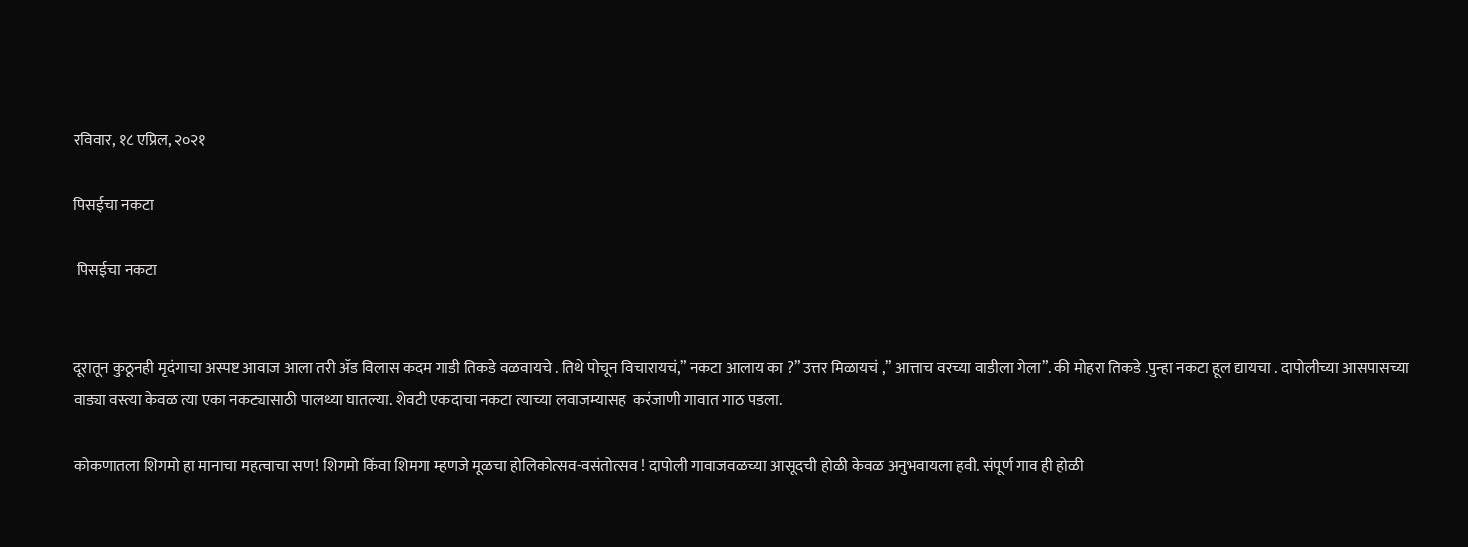रविवार, १८ एप्रिल, २०२१

पिसईचा नकटा

 पिसईचा नकटा


दूरातून कुठूनही मृदंगाचा अस्पष्ट आवाज आला तरी ॲड विलास कदम गाडी तिकडे वळवायचे . तिथे पोचून विचारायचं,” नकटा आलाय का ?” उत्तर मिळायचं ,” आत्ताच वरच्या वाडीला गेला”. की मोहरा तिकडे .पुन्हा नकटा हूल द्यायचा . दापोलीच्या आसपासच्या  वाड्या वस्त्या केवळ त्या एका नकट्यासाठी पालथ्या घातल्या. शेवटी एकदाचा नकटा त्याच्या लवाजम्यासह  करंजाणी गावात गाठ पडला.

कोकणातला शिगमो हा मानाचा महत्वाचा सण! शिगमो किंवा शिमगा म्हणजे मूळचा होलिकोत्सव-वसंतोत्सव ! दापोली गावाजवळच्या आसूदची होळी केवळ अनुभवायला हवी. संपूर्ण गाव ही होळी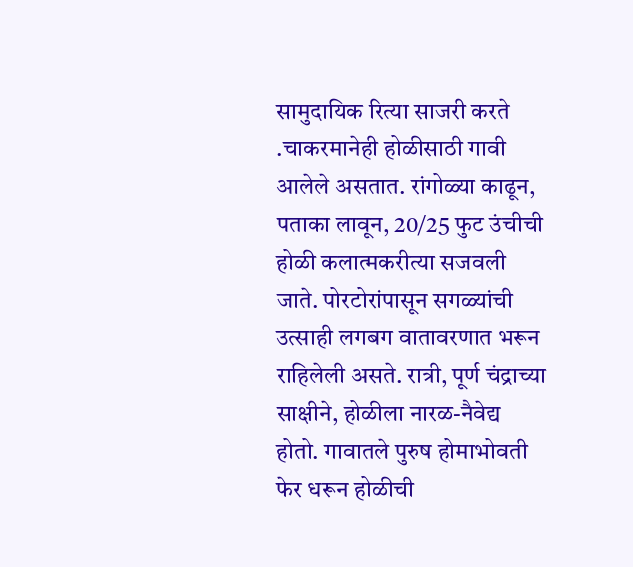सामुदायिक रित्या साजरी करते .चाकरमानेही होळीसाठी गावी आलेले असतात. रांगोळ्या काढून, पताका लावून, 20/25 फुट उंचीची होळी कलात्मकरीत्या सजवली जाते. पोरटोरांपासून सगळ्यांची उत्साही लगबग वातावरणात भरून राहिलेली असते. रात्री, पूर्ण चंद्राच्या साक्षीने, होळीला नारळ-नैवेद्य होतो. गावातले पुरुष होमाभोवती फेर धरून होळीची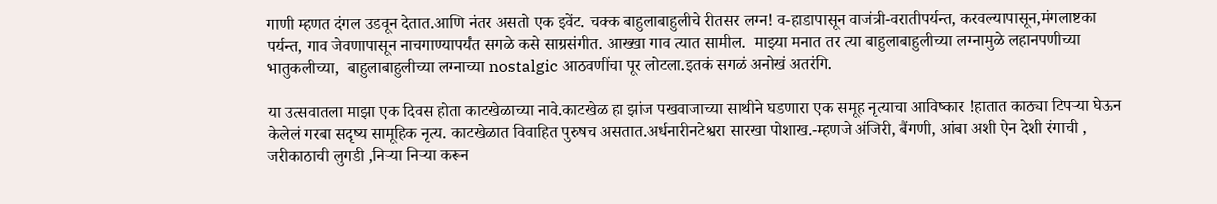गाणी म्हणत दंगल उडवून देतात.आणि नंतर असतो एक इवेंट. चक्क बाहुलाबाहुलीचे रीतसर लग्न! व-हाडापासून वाजंत्री-वरातीपर्यन्त, करवल्यापासून,मंगलाष्टका पर्यन्त, गाव जेवणापासून नाचगाण्यापर्यंत सगळे कसे साग्रसंगीत. आख्खा गाव त्यात सामील.  माझ्या मनात तर त्या बाहुलाबाहुलीच्या लग्नामुळे लहानपणीच्या भातुकलीच्या,  बाहुलाबाहुलीच्या लग्नाच्या nostalgic आठवणींचा पूर लोटला.इतकं सगळं अनोखं अतरंगि.

या उत्सवातला माझा एक दिवस होता काटखेळाच्या नावे.काटखेळ हा झांज पखवाजाच्या साथीने घडणारा एक समूह नृत्याचा आविष्कार !हातात काठ्या टिपर्‍या घेऊन केलेलं गरबा सदृष्य सामूहिक नृत्य. काटखेळात विवाहित पुरुषच असतात.अर्धनारीनटेश्वरा सारखा पोशाख.-म्हणजे अंजिरी, बैंगणी, आंबा अशी ऐन देशी रंगाची , जरीकाठाची लुगडी ,निर्‍या निर्‍या करून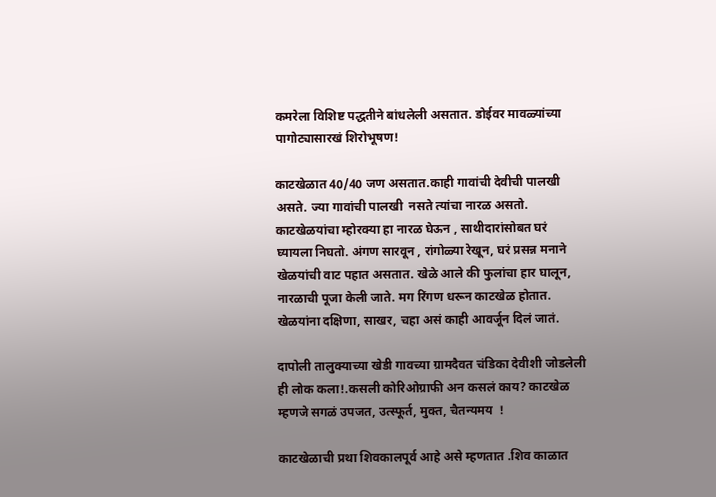कमरेला विशिष्ट पद्धतीने बांधलेली असतात. डोईवर मावळ्यांच्या पागोट्यासारखं शिरोभूषण!

काटखेळात 40/40 जण असतात.काही गावांची देवीची पालखी असते. ज्या गावांची पालखी  नसते त्यांचा नारळ असतो. काटखेळयांचा म्होरक्या हा नारळ घेऊन , साथीदारांसोबत घरं घ्यायला निघतो. अंगण सारवून , रांगोळ्या रेखून, घरं प्रसन्न मनाने  खेळयांची वाट पहात असतात. खेळे आले की फुलांचा हार घालून, नारळाची पूजा केली जाते. मग रिंगण धरून काटखेळ होतात. खेळयांना दक्षिणा, साखर, चहा असं काही आवर्जून दिलं जातं.

दापोली तालुक्याच्या खेडी गावच्या ग्रामदैवत चंडिका देवीशी जोडलेली ही लोक कला!.कसली कोरिओग्राफी अन कसलं काय? काटखेळ  म्हणजे सगळं उपजत, उत्स्फूर्त, मुक्त, चैतन्यमय  !

काटखेळाची प्रथा शिवकालपूर्व आहे असे म्हणतात .शिव काळात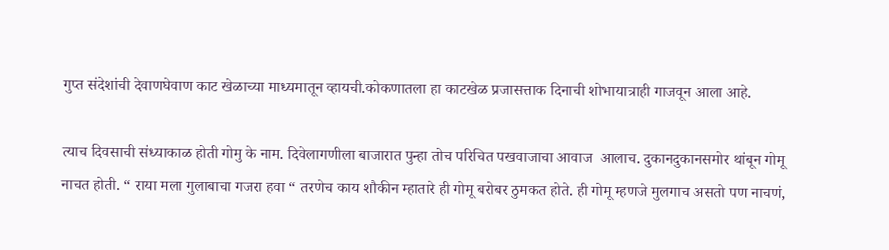गुप्त संदेशांची देवाणघेवाण काट खेळाच्या माध्यमातून व्हायची.कोकणातला हा काटखेळ प्रजासत्ताक दिनाची शोभायात्राही गाजवून आला आहे.

त्याच दिवसाची संध्याकाळ होती गोमु के नाम. दिवेलागणीला बाजारात पुन्हा तोच परिचित पखवाजाचा आवाज  आलाच. दुकानदुकानसमोर थांबून गोमू नाचत होती. “ राया मला गुलाबाचा गजरा हवा “ तरणेच काय शौकीन म्हातारे ही गोमू बरोबर ठुमकत होते. ही गोमू म्हणजे मुलगाच असतो पण नाचणं,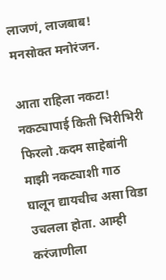लाजणं, लाजबाब! मनसोक्त मनोरंजन.

आता राहिला नकटा! नकट्यापाई किती भिरीभिरी फिरलो .कदम साहेबांनी माझी नकट्याशी गाठ घालून द्यायचीच असा विडा उचलला होता. आम्ही करंजाणीला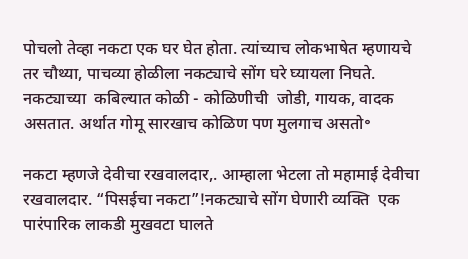पोचलो तेव्हा नकटा एक घर घेत होता. त्यांच्याच लोकभाषेत म्हणायचे तर चौथ्या, पाचव्या होळीला नकट्याचे सोंग घरे घ्यायला निघते. नकट्याच्या  कबिल्यात कोळी - कोळिणीची  जोडी, गायक, वादक असतात. अर्थात गोमू सारखाच कोळिण पण मुलगाच असतो॰

नकटा म्हणजे देवीचा रखवालदार,. आम्हाला भेटला तो महामाई देवीचा रखवालदार. “पिसईचा नकटा”!नकट्याचे सोंग घेणारी व्यक्ति  एक पारंपारिक लाकडी मुखवटा घालते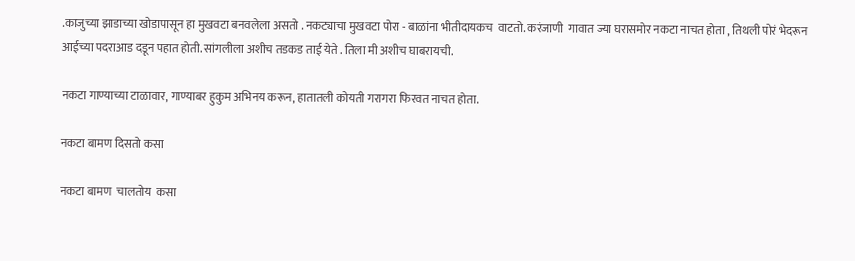.काजुच्या झाडाच्या खोडापासून हा मुखवटा बनवलेला असतो . नकट्याचा मुखवटा पोरा - बाळांना भीतीदायकच  वाटतो. करंजाणी  गावात ज्या घरासमोर नकटा नाचत होता , तिथली पोरं भेदरून आईच्या पदराआड दडून पहात होती. सांगलीला अशीच तडकड ताई येते . तिला मी अशीच घाबरायची.

नकटा गाण्याच्या टाळावार, गाण्याबर हुकुम अभिनय करून, हातातली कोयती गरागरा फिरवत नाचत होता.

नकटा बामण दिसतो कसा

नकटा बामण  चालतोय  कसा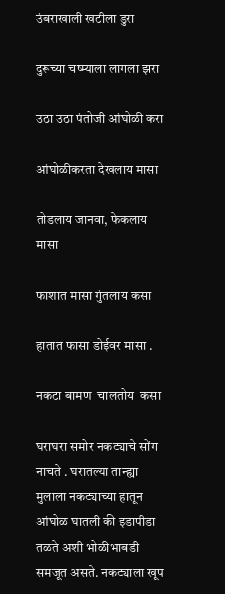उंबराखाली खटीला डुरा

दुरूच्या चष्म्याला लागला झरा

उठा उठा पंतोजी आंघोळी करा

आंघोळीकरता देखलाय मासा

तोडलाय जानवा, फेकलाय मासा

फाशात मासा गुंतलाय कसा

हातात फासा डोईवर मासा .

नकटा बामण  चालतोय  कसा

घराघरा समोर नकट्याचे सोंग नाचते . घरातल्या तान्ह्या मुलाला नकट्याच्या हातून आंघोळ घातली की इडापीडा तळते अशी भोळीभाबडी समजूत असते. नकट्याला खूप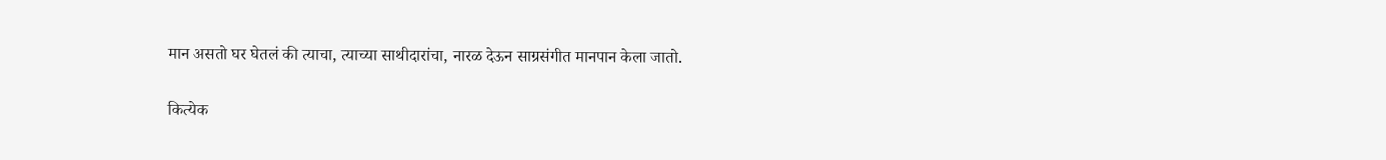मान असतो घर घेतलं की त्याचा, त्याच्या साथीदारांचा, नारळ देऊन साग्रसंगीत मानपान केला जातो.

कित्येक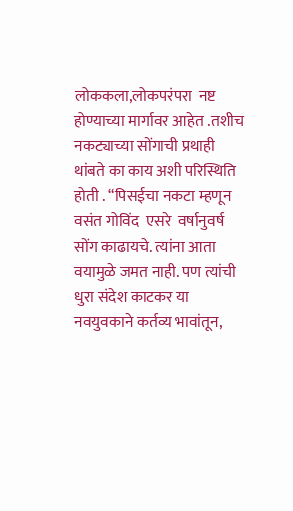लोककला,लोकपरंपरा  नष्ट होण्याच्या मार्गावर आहेत .तशीच नकट्याच्या सोंगाची प्रथाही थांबते का काय अशी परिस्थिति होती . “पिसईचा नकटा म्हणून वसंत गोविंद  एसरे  वर्षानुवर्ष सोंग काढायचे. त्यांना आता वयामुळे जमत नाही. पण त्यांची धुरा संदेश काटकर या नवयुवकाने कर्तव्य भावांतून,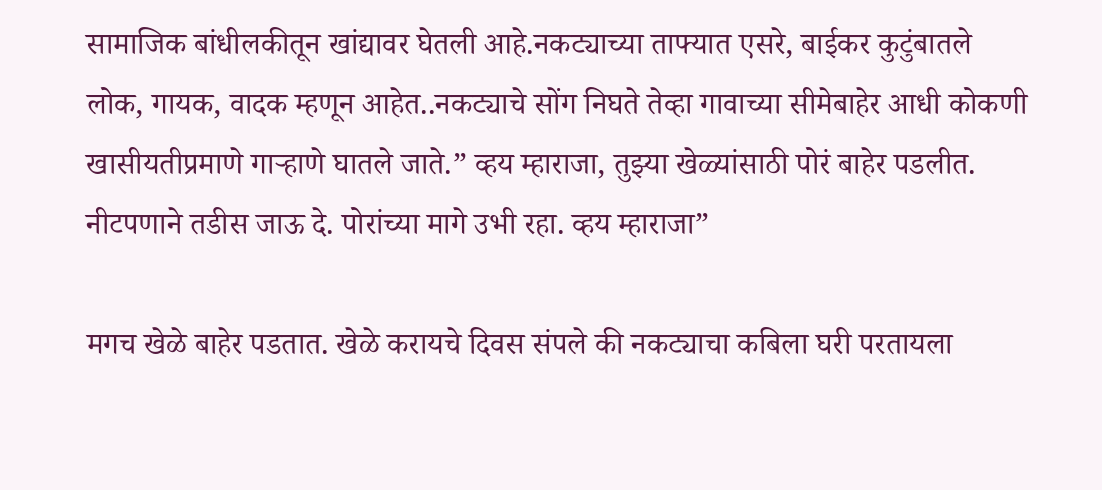सामाजिक बांधीलकीतून खांद्यावर घेतली आहे.नकट्याच्या ताफ्यात एसरे, बाईकर कुटुंबातले लोक, गायक, वादक म्हणून आहेत..नकट्याचे सोंग निघते तेव्हा गावाच्या सीमेबाहेर आधी कोकणी खासीयतीप्रमाणे गार्‍हाणे घातले जाते.” व्हय म्हाराजा, तुझ्या खेळ्यांसाठी पोरं बाहेर पडलीत. नीटपणाने तडीस जाऊ दे. पोरांच्या मागे उभी रहा. व्हय म्हाराजा”

मगच खेळे बाहेर पडतात. खेळे करायचे दिवस संपले की नकट्याचा कबिला घरी परतायला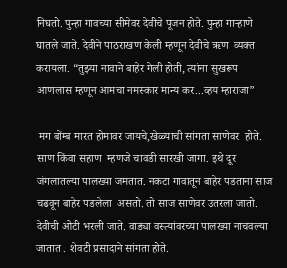निघतो. पुन्हा गावच्या सीमेवर देवीचे पूजन होते. पुन्हा गार्‍हाणे घातले जाते. देवीने पाठराखण केली म्हणून देवीचे ऋण  व्यक्त करायला. “तुझ्या नावाने बाहेर गेली होती, त्यांना सुखरूप आणलास म्हणून आमचा नमस्कार मान्य कर...व्हय म्हाराजा”

 मग बोंम्ब मारत होमावर जायचे,खेळ्याची सांगता साणेवर  होते. साण किंवा सहाण  म्हणजे चावडी सारखी जागा. इथे दूर जंगलातल्या पालख्या जमतात. नकटा गावातून बाहेर पडताना साज चढवून बाहेर पडलेला  असतो. तो साज साणेवर उतरला जातो. देवीची ओटी भरली जाते. वाड्या वस्त्यांवरच्या पालख्या नाचवल्या जातात . शेवटी प्रसादाने सांगता होते.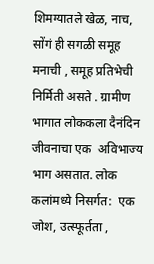शिमग्यातले खेळ, नाच, सोंगं ही सगळी समूह मनाची , समूह प्रतिभेची निर्मिती असते . ग्रामीण भागात लोककला दैनंदिन जीवनाचा एक  अविभाज्य  भाग असतात. लोक कलांमध्ये निसर्गत:  एक जोश, उत्स्फूर्तता ,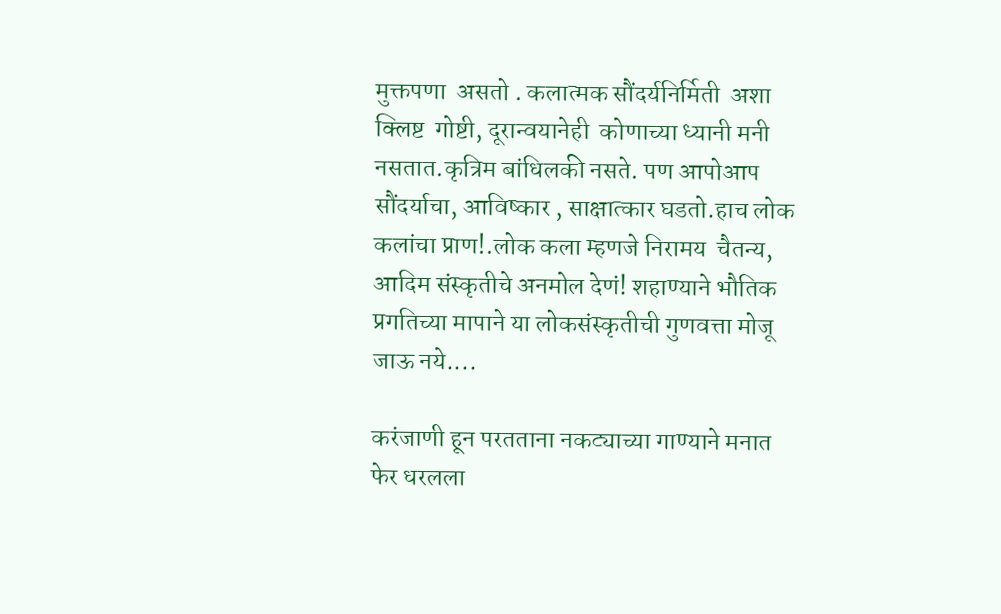मुक्तपणा  असतो . कलात्मक सौंदर्यनिर्मिती  अशा क्लिष्ट  गोष्टी, दूरान्वयानेही  कोणाच्या ध्यानी मनी नसतात.कृत्रिम बांधिलकी नसते. पण आपोआप सौंदर्याचा, आविष्कार , साक्षात्कार घडतो.हाच लोक कलांचा प्राण!.लोक कला म्हणजे निरामय  चैतन्य, आदिम संस्कृतीचे अनमोल देणं! शहाण्याने भौतिक प्रगतिच्या मापाने या लोकसंस्कृतीची गुणवत्ता मोजू जाऊ नये....

करंजाणी हून परतताना नकट्याच्या गाण्याने मनात फेर धरलला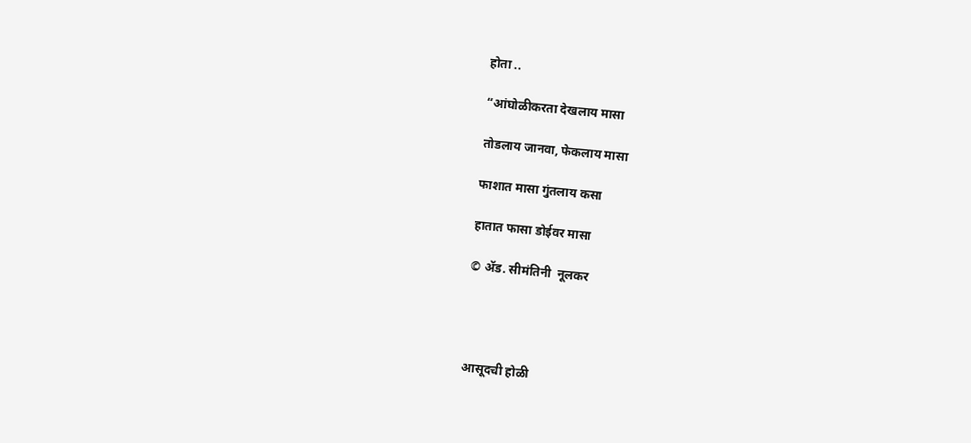होता ..

“आंघोळीकरता देखलाय मासा

तोडलाय जानवा, फेकलाय मासा

फाशात मासा गुंतलाय कसा

हातात फासा डोईवर मासा

© ॲड. सीमंतिनी  नूलकर




आसूदची होळी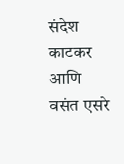संदेश काटकर आणि  वसंत एसरे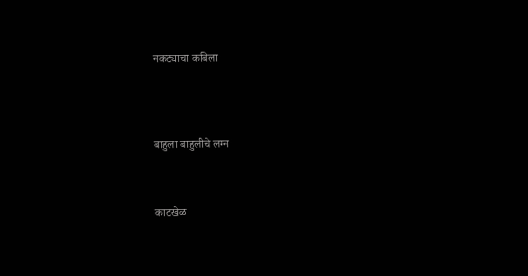नकट्याचा कबिला




बाहुला बाहुलीचे लग्न



काटखेळ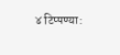४ टिप्पण्या: